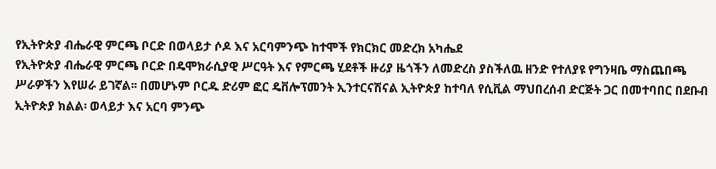የኢትዮጵያ ብሔራዊ ምርጫ ቦርድ በወላይታ ሶዶ እና አርባምንጭ ከተሞች የክርክር መድረክ አካሔደ
የኢትዮጵያ ብሔራዊ ምርጫ ቦርድ በዴሞክራሲያዊ ሥርዓት እና የምርጫ ሂደቶች ዙሪያ ዜጎችን ለመድረስ ያስችለዉ ዘንድ የተለያዩ የግንዛቤ ማስጨበጫ ሥራዎችን እየሠራ ይገኛል፡፡ በመሆኑም ቦርዱ ድሪም ፎር ዴቨሎፕመንት ኢንተርናሽናል ኢትዮጵያ ከተባለ የሲቪል ማህበረሰብ ድርጅት ጋር በመተባበር በደቡብ ኢትዮጵያ ክልል፡ ወላይታ እና አርባ ምንጭ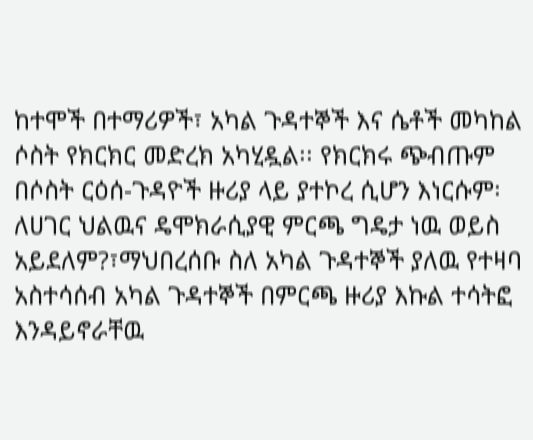ከተሞች በተማሪዎች፣ አካል ጉዳተኞች እና ሴቶች መካከል ሶስት የክርክር መድረክ አካሂዷል፡፡ የክርክሩ ጭብጡም በሶስት ርዕሰ-ጉዳዮች ዙሪያ ላይ ያተኮረ ሲሆን እነርሱም፡ ለሀገር ህልዉና ዴሞክራሲያዊ ምርጫ ግዴታ ነዉ ወይስ አይደለም?፣ማህበረሰቡ ስለ አካል ጉዳተኞች ያለዉ የተዛባ አስተሳሰብ አካል ጉዳተኞች በምርጫ ዙሪያ እኩል ተሳትፎ እንዳይኖራቸዉ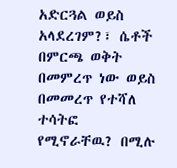አድርጓል ወይስ አላደረገም?፣ ሴቶች በምርጫ ወቅት በመምረጥ ነው ወይስ በመመረጥ የተሻለ ተሳትፎ የሚኖራቸዉ? በሚሉ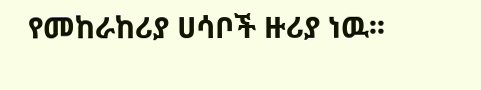የመከራከሪያ ሀሳቦች ዙሪያ ነዉ፡፡